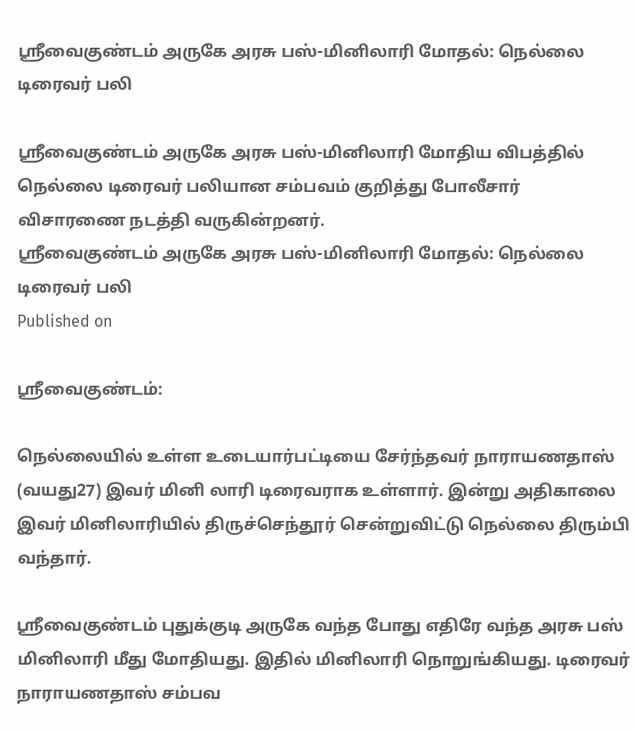ஸ்ரீவைகுண்டம் அருகே அரசு பஸ்-மினிலாரி மோதல்: நெல்லை டிரைவர் பலி

ஸ்ரீவைகுண்டம் அருகே அரசு பஸ்-மினிலாரி மோதிய விபத்தில் நெல்லை டிரைவர் பலியான சம்பவம் குறித்து போலீசார் விசாரணை நடத்தி வருகின்றனர்.
ஸ்ரீவைகுண்டம் அருகே அரசு பஸ்-மினிலாரி மோதல்: நெல்லை டிரைவர் பலி
Published on

ஸ்ரீவைகுண்டம்:

நெல்லையில் உள்ள உடையார்பட்டியை சேர்ந்தவர் நாராயணதாஸ் (வயது27) இவர் மினி லாரி டிரைவராக உள்ளார். இன்று அதிகாலை இவர் மினிலாரியில் திருச்செந்தூர் சென்றுவிட்டு நெல்லை திரும்பி வந்தார்.

ஸ்ரீவைகுண்டம் புதுக்குடி அருகே வந்த போது எதிரே வந்த அரசு பஸ் மினிலாரி மீது மோதியது. இதில் மினிலாரி நொறுங்கியது. டிரைவர் நாராயணதாஸ் சம்பவ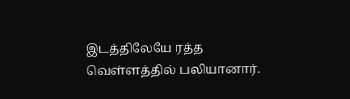இடத்திலேயே ரத்த வெள்ளத்தில் பலியானார்.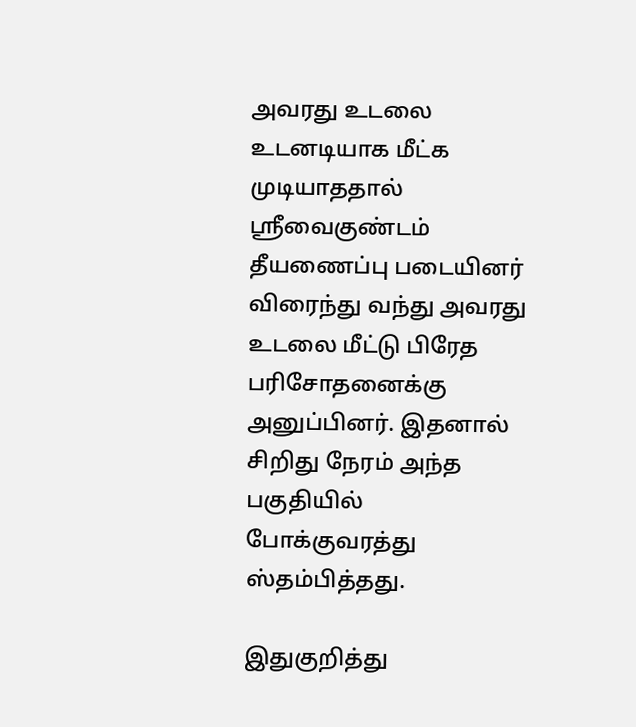அவரது உடலை உடனடியாக மீட்க முடியாததால் ஸ்ரீவைகுண்டம் தீயணைப்பு படையினர் விரைந்து வந்து அவரது உடலை மீட்டு பிரேத பரிசோதனைக்கு அனுப்பினர். இதனால் சிறிது நேரம் அந்த பகுதியில் போக்குவரத்து ஸ்தம்பித்தது.

இதுகுறித்து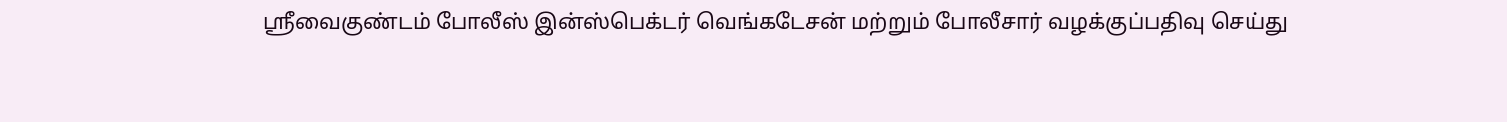ஸ்ரீவைகுண்டம் போலீஸ் இன்ஸ்பெக்டர் வெங்கடேசன் மற்றும் போலீசார் வழக்குப்பதிவு செய்து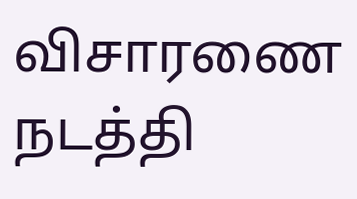விசாரணை நடத்தி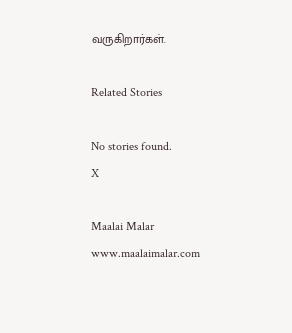வருகிறார்கள்.

Related Stories

No stories found.
X

Maalai Malar
www.maalaimalar.com